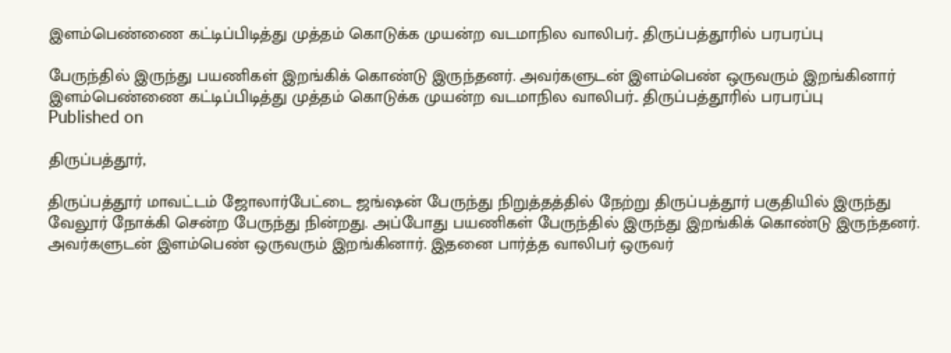இளம்பெண்ணை கட்டிப்பிடித்து முத்தம் கொடுக்க முயன்ற வடமாநில வாலிபர்.. திருப்பத்தூரில் பரபரப்பு

பேருந்தில் இருந்து பயணிகள் இறங்கிக் கொண்டு இருந்தனர். அவர்களுடன் இளம்பெண் ஒருவரும் இறங்கினார்
இளம்பெண்ணை கட்டிப்பிடித்து முத்தம் கொடுக்க முயன்ற வடமாநில வாலிபர்.. திருப்பத்தூரில் பரபரப்பு
Published on

திருப்பத்தூர்,

திருப்பத்தூர் மாவட்டம் ஜோலார்பேட்டை ஜங்ஷன் பேருந்து நிறுத்தத்தில் நேற்று திருப்பத்தூர் பகுதியில் இருந்து வேலூர் நோக்கி சென்ற பேருந்து நின்றது. அப்போது பயணிகள் பேருந்தில் இருந்து இறங்கிக் கொண்டு இருந்தனர். அவர்களுடன் இளம்பெண் ஒருவரும் இறங்கினார். இதனை பார்த்த வாலிபர் ஒருவர்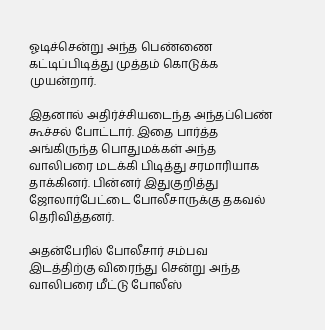ஓடிச்சென்று அந்த பெண்ணை கட்டிப்பிடித்து முத்தம் கொடுக்க முயன்றார்.

இதனால் அதிர்ச்சியடைந்த அந்தப்பெண் கூச்சல் போட்டார். இதை பார்த்த அங்கிருந்த பொதுமக்கள் அந்த வாலிபரை மடக்கி பிடித்து சரமாரியாக தாக்கினர். பின்னர் இதுகுறித்து ஜோலார்பேட்டை போலீசாருக்கு தகவல் தெரிவித்தனர்.

அதன்பேரில் போலீசார் சம்பவ இடத்திற்கு விரைந்து சென்று அந்த வாலிபரை மீட்டு போலீஸ்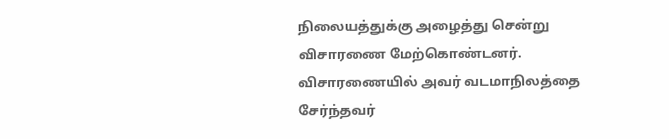நிலையத்துக்கு அழைத்து சென்று விசாரணை மேற்கொண்டனர். விசாரணையில் அவர் வடமாநிலத்தை சேர்ந்தவர்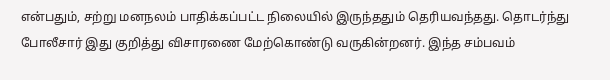என்பதும், சற்று மனநலம் பாதிக்கப்பட்ட நிலையில் இருந்ததும் தெரியவந்தது. தொடர்ந்து போலீசார் இது குறித்து விசாரணை மேற்கொண்டு வருகின்றனர். இந்த சம்பவம்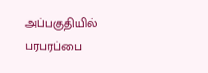அப்பகுதியில் பரபரப்பை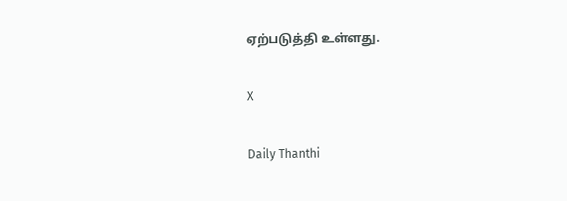ஏற்படுத்தி உள்ளது.

X

Daily Thanthi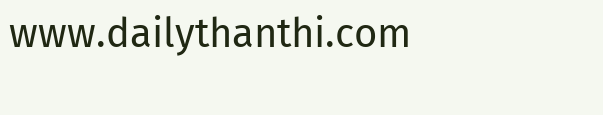www.dailythanthi.com